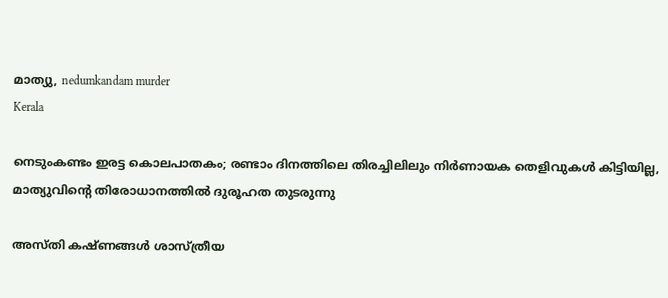മാത്യു, nedumkandam murder
Kerala

നെടുംകണ്ടം ഇരട്ട കൊലപാതകം; രണ്ടാം ദിനത്തിലെ തിരച്ചിലിലും നിർണായക തെളിവുകൾ കിട്ടിയില്ല, മാത്യുവിന്റെ തിരോധാനത്തിൽ ദുരൂഹത തുടരുന്നു

അസ്തി കഷ്ണങ്ങൾ ശാസ്ത്രീയ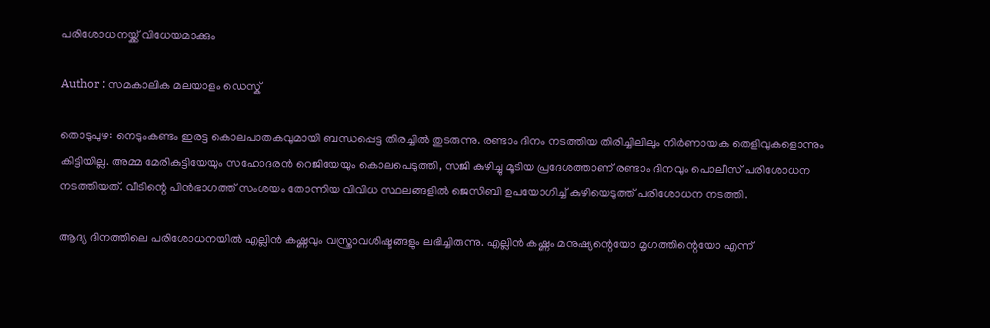പരിശോധനയ്ക്ക് വിധേയമാക്കും

Author : സമകാലിക മലയാളം ഡെസ്ക്

തൊടുപുഴ: നെടുംകണ്ടം ഇരട്ട കൊലപാതകവുമായി ബന്ധപ്പെട്ട തിരച്ചിൽ തുടരുന്നു. രണ്ടാം ദിനം നടത്തിയ തിരിച്ചിലിലും നിർണായക തെളിവുകളൊന്നും കിട്ടിയില്ല. അമ്മ മേരികുട്ടിയേയും സഹോദരൻ റെജിയേയും കൊലപെടുത്തി, സജി കുഴിച്ചു മൂടിയ പ്രദേശത്താണ് രണ്ടാം ദിനവും പൊലീസ് പരിശോധന നടത്തിയത്. വീടിന്റെ പിൻഭാഗത്ത്‌ സംശയം തോന്നിയ വിവിധ സ്ഥലങ്ങളിൽ ജെസിബി ഉപയോഗിച്ച് കുഴിയെടുത്ത് പരിശോധന നടത്തി.

ആദ്യ ദിനത്തിലെ പരിശോധനയിൽ എല്ലിൻ കഷ്ണവും വസ്ത്രാവശിഷ്ടങ്ങളും ലഭിച്ചിരുന്നു. എല്ലിൻ കഷ്ണം മനുഷ്യന്റെയോ മൃഗത്തിന്റെയോ എന്ന്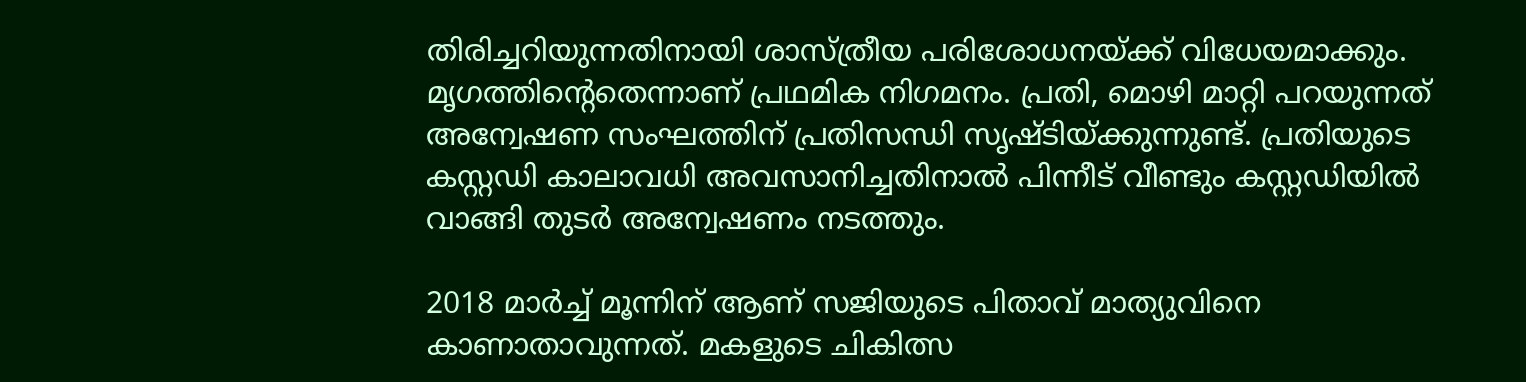തിരിച്ചറിയുന്നതിനായി ശാസ്ത്രീയ പരിശോധനയ്ക്ക് വിധേയമാക്കും. മൃഗത്തിന്റെതെന്നാണ് പ്രഥമിക നിഗമനം. പ്രതി, മൊഴി മാറ്റി പറയുന്നത് അന്വേഷണ സംഘത്തിന് പ്രതിസന്ധി സൃഷ്ടിയ്ക്കുന്നുണ്ട്. പ്രതിയുടെ കസ്റ്റഡി കാലാവധി അവസാനിച്ചതിനാൽ പിന്നീട് വീണ്ടും കസ്റ്റഡിയിൽ വാങ്ങി തുടർ അന്വേഷണം നടത്തും.

2018 മാർച്ച്‌ മൂന്നിന് ആണ് സജിയുടെ പിതാവ് മാത്യുവിനെ കാണാതാവുന്നത്. മകളുടെ ചികിത്സ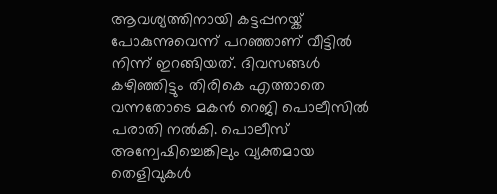ആവശ്യത്തിനായി കട്ടപ്പനയ്ക് പോകുന്നുവെന്ന് പറഞ്ഞാണ് വീട്ടിൽ നിന്ന് ഇറങ്ങിയത്. ദിവസങ്ങൾ കഴിഞ്ഞിട്ടും തിരികെ എത്താതെ വന്നതോടെ മകൻ റെജി പൊലീസിൽ പരാതി നൽകി. പൊലീസ് അന്വേഷിച്ചെങ്കിലും വ്യക്തമായ തെളിവുകൾ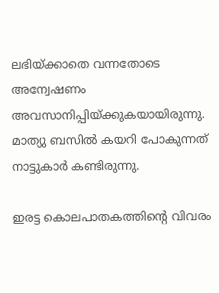ലഭിയ്ക്കാതെ വന്നതോടെ അന്വേഷണം അവസാനിപ്പിയ്ക്കുകയായിരുന്നു. മാത്യു ബസിൽ കയറി പോകുന്നത് നാട്ടുകാർ കണ്ടിരുന്നു.

ഇരട്ട കൊലപാതകത്തിന്റെ വിവരം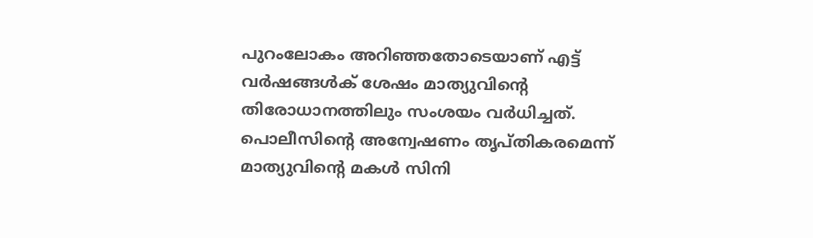പുറംലോകം അറിഞ്ഞതോടെയാണ് എട്ട് വർഷങ്ങൾക് ശേഷം മാത്യുവിന്റെ തിരോധാനത്തിലും സംശയം വർധിച്ചത്. പൊലീസിന്റെ അന്വേഷണം തൃപ്തികരമെന്ന് മാത്യുവിന്റെ മകൾ സിനി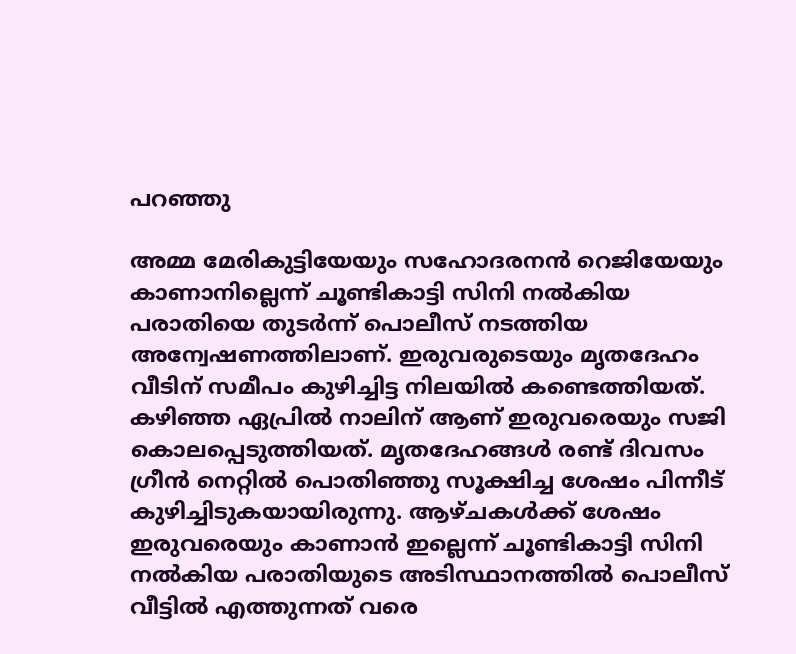പറഞ്ഞു

അമ്മ മേരികുട്ടിയേയും സഹോദരനൻ റെജിയേയും കാണാനില്ലെന്ന് ചൂണ്ടികാട്ടി സിനി നൽകിയ പരാതിയെ തുടർന്ന് പൊലീസ് നടത്തിയ അന്വേഷണത്തിലാണ്. ഇരുവരുടെയും മൃതദേഹം വീടിന് സമീപം കുഴിച്ചിട്ട നിലയിൽ കണ്ടെത്തിയത്. കഴിഞ്ഞ ഏപ്രിൽ നാലിന് ആണ് ഇരുവരെയും സജി കൊലപ്പെടുത്തിയത്. മൃതദേഹങ്ങൾ രണ്ട് ദിവസം ഗ്രീൻ നെറ്റിൽ പൊതിഞ്ഞു സൂക്ഷിച്ച ശേഷം പിന്നീട് കുഴിച്ചിടുകയായിരുന്നു. ആഴ്ചകൾക്ക് ശേഷം ഇരുവരെയും കാണാൻ ഇല്ലെന്ന് ചൂണ്ടികാട്ടി സിനി നൽകിയ പരാതിയുടെ അടിസ്ഥാനത്തിൽ പൊലീസ് വീട്ടിൽ എത്തുന്നത് വരെ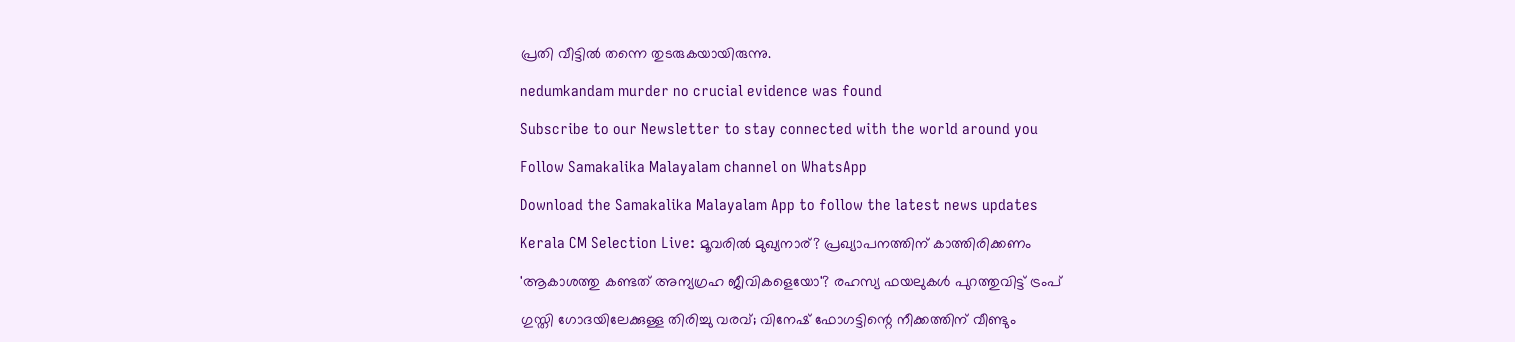പ്രതി വീട്ടിൽ തന്നെ തുടരുകയായിരുന്നു.

nedumkandam murder no crucial evidence was found

Subscribe to our Newsletter to stay connected with the world around you

Follow Samakalika Malayalam channel on WhatsApp

Download the Samakalika Malayalam App to follow the latest news updates

Kerala CM Selection Live: മൂവരിൽ മുഖ്യനാര്? പ്രഖ്യാപനത്തിന് കാത്തിരിക്കണം

'ആകാശത്തു കണ്ടത് അന്യഗ്രഹ ജീവികളെയോ'? രഹസ്യ ഫയലുകള്‍ പുറത്തുവിട്ട് ട്രംപ്

ഗുസ്തി ഗോദയിലേക്കുള്ള തിരിച്ചു വരവ്; വിനേഷ് ഫോഗട്ടിന്റെ നീക്കത്തിന് വീണ്ടും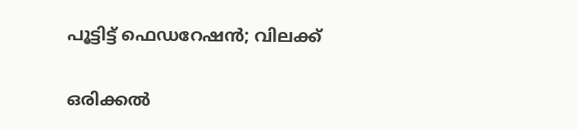പൂട്ടിട്ട് ഫെഡറേഷൻ; വിലക്ക്

ഒരിക്കൽ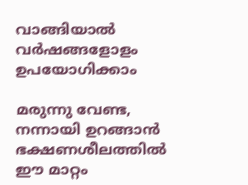വാങ്ങിയാൽ വർഷങ്ങളോളം ഉപയോഗിക്കാം

മരുന്നു വേണ്ട, നന്നായി ഉറങ്ങാൻ ഭക്ഷണശീലത്തിൽ ഈ മാറ്റം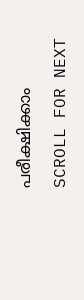പരീക്ഷിക്കാം

SCROLL FOR NEXT